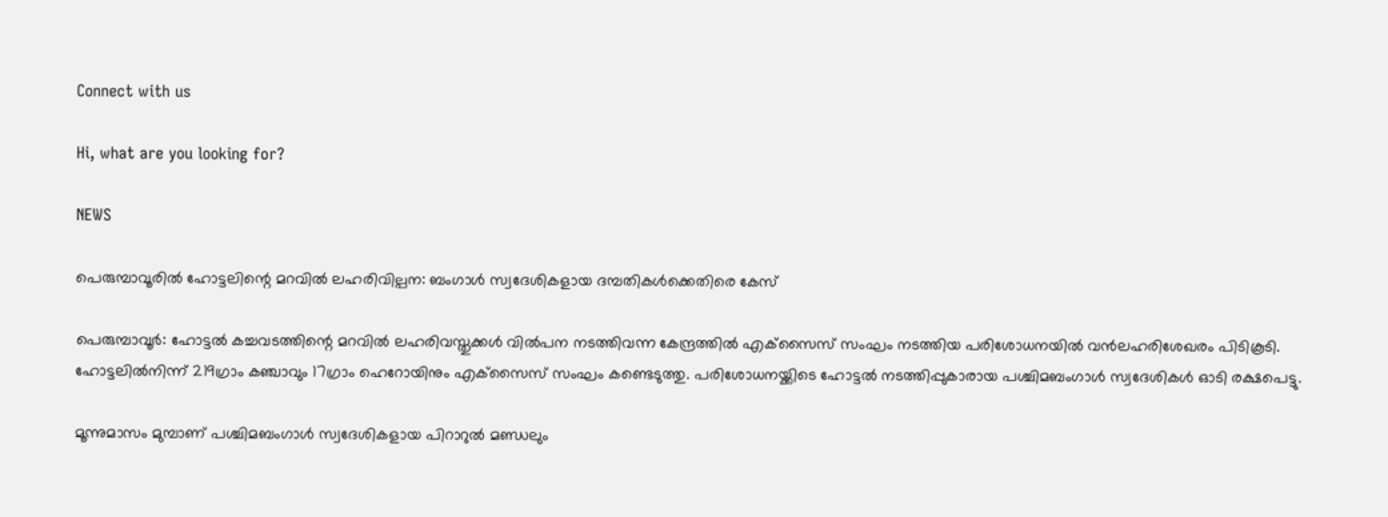Connect with us

Hi, what are you looking for?

NEWS

പെരുമ്പാവൂരില്‍ ഹോട്ടലിന്റെ മറവില്‍ ലഹരിവില്പന: ബംഗാള്‍ സ്വദേശികളായ ദമ്പതികള്‍ക്കെതിരെ കേസ്

പെരുമ്പാവൂര്‍: ഹോട്ടല്‍ കച്ചവടത്തിന്റെ മറവില്‍ ലഹരിവസ്തുക്കള്‍ വില്‍പന നടത്തിവന്ന കേന്ദ്രത്തില്‍ എക്‌സൈസ് സംഘം നടത്തിയ പരിശോധനയില്‍ വന്‍ലഹരിശേഖരം പിടികൂടി. ഹോട്ടലില്‍നിന്ന് 219ഗ്രാം കഞ്ചാവും 17ഗ്രാം ഹെറോയിനും എക്‌സൈസ് സംഘം കണ്ടെടുത്തു. പരിശോധനയ്ക്കിടെ ഹോട്ടല്‍ നടത്തിപ്പുകാരായ പശ്ചിമബംഗാള്‍ സ്വദേശികള്‍ ഓടി രക്ഷപെട്ടു.

മൂന്നുമാസം മുമ്പാണ് പശ്ചിമബംഗാള്‍ സ്വദേശികളായ പിറാറുല്‍ മണ്ഡലും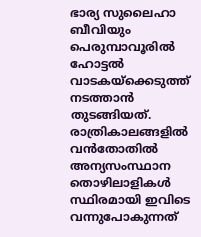ഭാര്യ സുലൈഹാ ബീവിയും പെരുമ്പാവൂരില്‍ ഹോട്ടല്‍ വാടകയ്ക്കെടുത്ത് നടത്താന്‍ തുടങ്ങിയത്. രാത്രികാലങ്ങളില്‍ വന്‍തോതില്‍ അന്യസംസ്ഥാന തൊഴിലാളികള്‍ സ്ഥിരമായി ഇവിടെ വന്നുപോകുന്നത്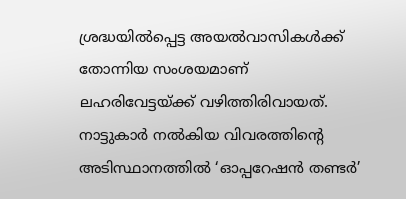ശ്രദ്ധയില്‍പ്പെട്ട അയല്‍വാസികള്‍ക്ക് തോന്നിയ സംശയമാണ് ലഹരിവേട്ടയ്ക്ക് വഴിത്തിരിവായത്. നാട്ടുകാര്‍ നല്‍കിയ വിവരത്തിന്റെ അടിസ്ഥാനത്തില്‍ ‘ഓപ്പറേഷന്‍ തണ്ടര്‍’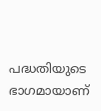പദ്ധതിയുടെ ഭാഗമായാണ്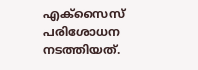എക്‌സൈസ് പരിശോധന നടത്തിയത്.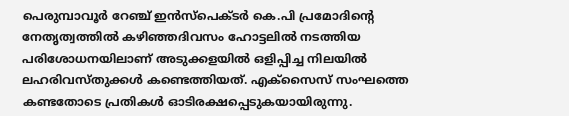പെരുമ്പാവൂര്‍ റേഞ്ച് ഇന്‍സ്പെക്ടര്‍ കെ.പി പ്രമോദിന്റെ നേതൃത്വത്തില്‍ കഴിഞ്ഞദിവസം ഹോട്ടലില്‍ നടത്തിയ പരിശോധനയിലാണ് അടുക്കളയില്‍ ഒളിപ്പിച്ച നിലയില്‍ ലഹരിവസ്തുക്കള്‍ കണ്ടെത്തിയത്. എക്‌സൈസ് സംഘത്തെ കണ്ടതോടെ പ്രതികള്‍ ഓടിരക്ഷപ്പെടുകയായിരുന്നു.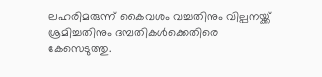ലഹരിമരുന്ന് കൈവശം വച്ചതിനും വില്പനയ്ക്ക് ശ്രമിച്ചതിനും ദമ്പതികള്‍ക്കെതിരെ കേസെടുത്തു.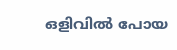ഒളിവില്‍ പോയ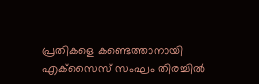പ്രതികളെ കണ്ടെത്താനായി എക്‌സൈസ് സംഘം തിരച്ചില്‍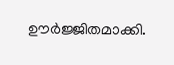ഊര്‍ജ്ജിതമാക്കി.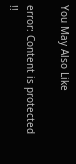You May Also Like

error: Content is protected !!